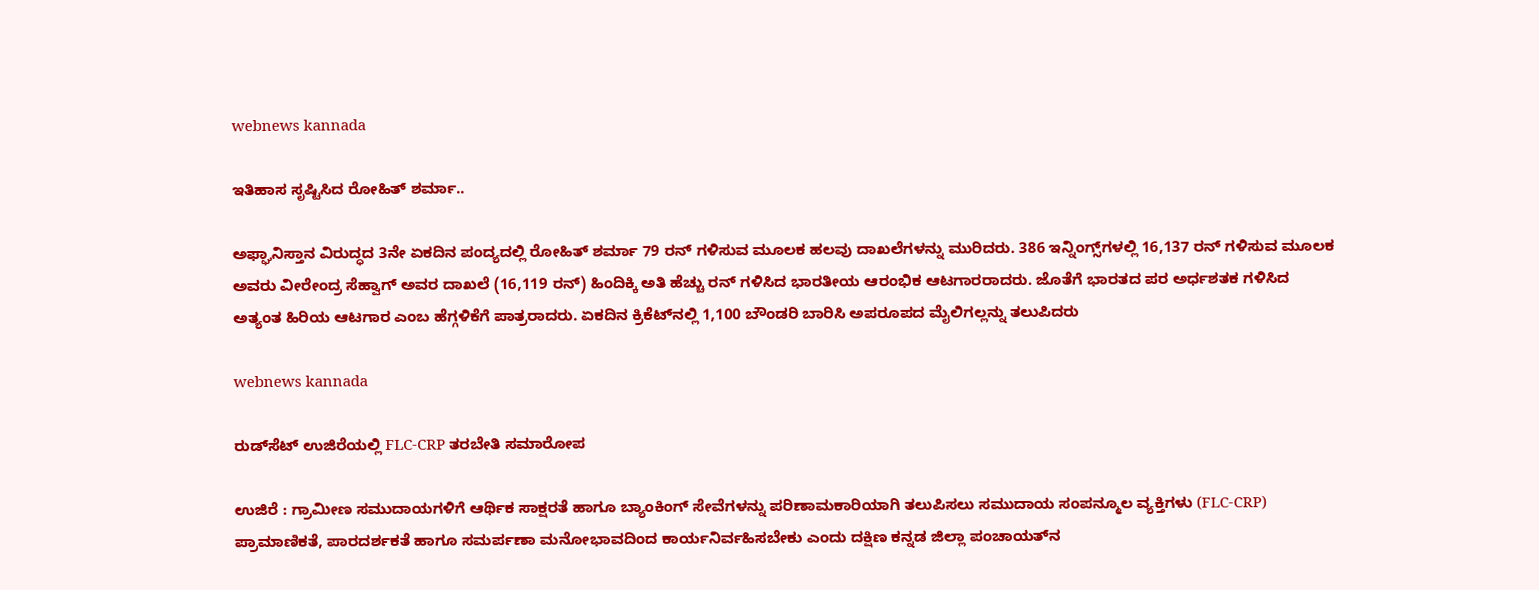webnews kannada

ಇತಿಹಾಸ ಸೃಷ್ಟಿಸಿದ ರೋಹಿತ್ ಶರ್ಮಾ..

ಅಫ್ಘಾನಿಸ್ತಾನ ವಿರುದ್ಧದ 3ನೇ ಏಕದಿನ ಪಂದ್ಯದಲ್ಲಿ ರೋಹಿತ್ ಶರ್ಮಾ 79 ರನ್ ಗಳಿಸುವ ಮೂಲಕ ಹಲವು ದಾಖಲೆಗಳನ್ನು ಮುರಿದರು. 386 ಇನ್ನಿಂಗ್ಸ್‌ಗಳಲ್ಲಿ 16,137 ರನ್ ಗಳಿಸುವ ಮೂಲಕ ಅವರು ವೀರೇಂದ್ರ ಸೆಹ್ವಾಗ್ ಅವರ ದಾಖಲೆ (16,119 ರನ್) ಹಿಂದಿಕ್ಕಿ ಅತಿ ಹೆಚ್ಚು ರನ್ ಗಳಿಸಿದ ಭಾರತೀಯ ಆರಂಭಿಕ ಆಟಗಾರರಾದರು. ಜೊತೆಗೆ ಭಾರತದ ಪರ ಅರ್ಧಶತಕ ಗಳಿಸಿದ ಅತ್ಯಂತ ಹಿರಿಯ ಆಟಗಾರ ಎಂಬ ಹೆಗ್ಗಳಿಕೆಗೆ ಪಾತ್ರರಾದರು. ಏಕದಿನ ಕ್ರಿಕೆಟ್‌ನಲ್ಲಿ 1,100 ಬೌಂಡರಿ ಬಾರಿಸಿ ಅಪರೂಪದ ಮೈಲಿಗಲ್ಲನ್ನು ತಲುಪಿದರು

webnews kannada

ರುಡ್‌ಸೆಟ್ ಉಜಿರೆಯಲ್ಲಿ FLC-CRP ತರಬೇತಿ ಸಮಾರೋಪ

ಉಜಿರೆ : ಗ್ರಾಮೀಣ ಸಮುದಾಯಗಳಿಗೆ ಆರ್ಥಿಕ ಸಾಕ್ಷರತೆ ಹಾಗೂ ಬ್ಯಾಂಕಿಂಗ್ ಸೇವೆಗಳನ್ನು ಪರಿಣಾಮಕಾರಿಯಾಗಿ ತಲುಪಿಸಲು ಸಮುದಾಯ ಸಂಪನ್ಮೂಲ ವ್ಯಕ್ತಿಗಳು (FLC-CRP) ಪ್ರಾಮಾಣಿಕತೆ, ಪಾರದರ್ಶಕತೆ ಹಾಗೂ ಸಮರ್ಪಣಾ ಮನೋಭಾವದಿಂದ ಕಾರ್ಯನಿರ್ವಹಿಸಬೇಕು ಎಂದು ದಕ್ಷಿಣ ಕನ್ನಡ ಜಿಲ್ಲಾ ಪಂಚಾಯತ್‌ನ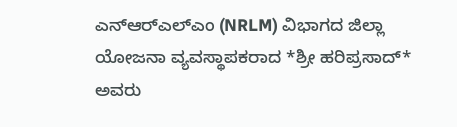ಎನ್‌ಆರ್‌ಎಲ್‌ಎಂ (NRLM) ವಿಭಾಗದ ಜಿಲ್ಲಾ ಯೋಜನಾ ವ್ಯವಸ್ಥಾಪಕರಾದ *ಶ್ರೀ ಹರಿಪ್ರಸಾದ್* ಅವರು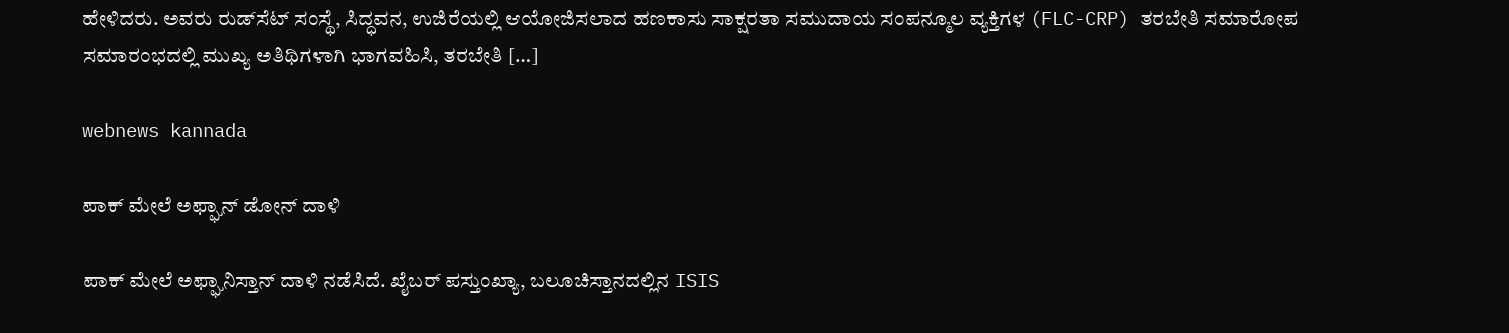ಹೇಳಿದರು. ಅವರು ರುಡ್‌ಸೆಟ್ ಸಂಸ್ಥೆ, ಸಿದ್ಧವನ, ಉಜಿರೆಯಲ್ಲಿ ಆಯೋಜಿಸಲಾದ ಹಣಕಾಸು ಸಾಕ್ಷರತಾ ಸಮುದಾಯ ಸಂಪನ್ಮೂಲ ವ್ಯಕ್ತಿಗಳ (FLC-CRP) ತರಬೇತಿ ಸಮಾರೋಪ ಸಮಾರಂಭದಲ್ಲಿ ಮುಖ್ಯ ಅತಿಥಿಗಳಾಗಿ ಭಾಗವಹಿಸಿ, ತರಬೇತಿ […]

webnews kannada

ಪಾಕ್ ಮೇಲೆ ಅಫ್ಘಾನ್ ಡೋನ್ ದಾಳಿ

ಪಾಕ್ ಮೇಲೆ ಅಫ್ಘಾನಿಸ್ತಾನ್ ದಾಳಿ ನಡೆಸಿದೆ. ಖೈಬರ್ ಪಸ್ತುಂಖ್ಯಾ, ಬಲೂಚಿಸ್ತಾನದಲ್ಲಿನ ISIS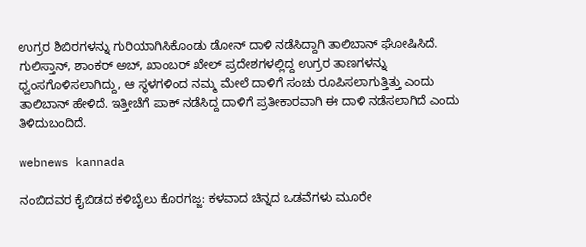ಉಗ್ರರ ಶಿಬಿರಗಳನ್ನು ಗುರಿಯಾಗಿಸಿಕೊಂಡು ಡೋನ್ ದಾಳಿ ನಡೆಸಿದ್ದಾಗಿ ತಾಲಿಬಾನ್ ಘೋಷಿಸಿದೆ. ಗುಲಿಸ್ತಾನ್, ಶಾಂಕ‌ರ್ ಅಬ್, ಖಾಂಬರ್‌ ಖೇಲ್ ಪ್ರದೇಶಗಳಲ್ಲಿದ್ದ ಉಗ್ರರ ತಾಣಗಳನ್ನು ಧ್ವಂಸಗೊಳಿಸಲಾಗಿದ್ದು, ಆ ಸ್ಥಳಗಳಿಂದ ನಮ್ಮ ಮೇಲೆ ದಾಳಿಗೆ ಸಂಚು ರೂಪಿಸಲಾಗುತ್ತಿತ್ತು ಎಂದು ತಾಲಿಬಾನ್ ಹೇಳಿದೆ. ಇತ್ತೀಚೆಗೆ ಪಾಕ್‌ ನಡೆಸಿದ್ದ ದಾಳಿಗೆ ಪ್ರತೀಕಾರವಾಗಿ ಈ ದಾಳಿ ನಡೆಸಲಾಗಿದೆ ಎಂದು ತಿಳಿದುಬಂದಿದೆ.

webnews kannada

ನಂಬಿದವರ ಕೈಬಿಡದ ಕಳಿಬೈಲು ಕೊರಗಜ್ಜ: ಕಳವಾದ ಚಿನ್ನದ ಒಡವೆಗಳು ಮೂರೇ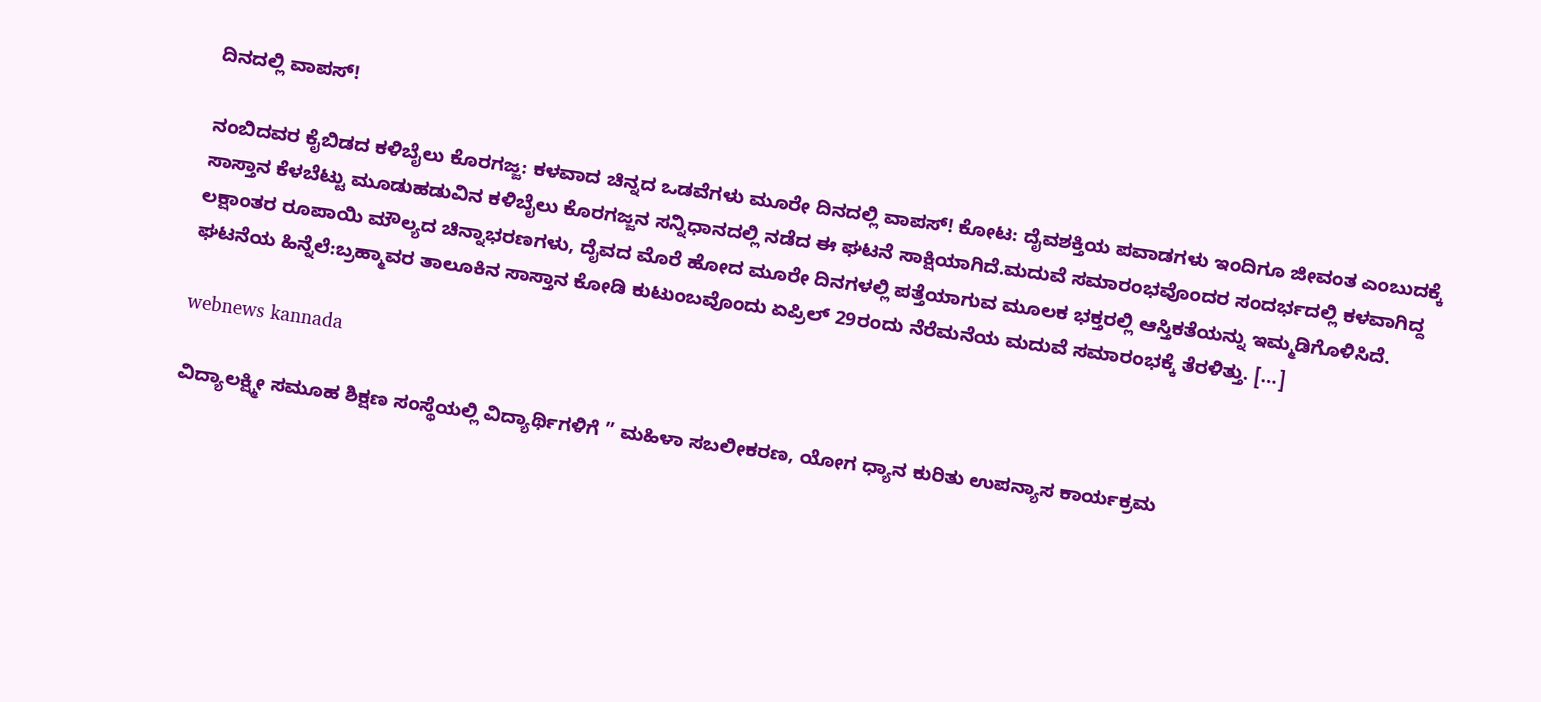ದಿನದಲ್ಲಿ ವಾಪಸ್!

ನಂಬಿದವರ ಕೈಬಿಡದ ಕಳಿಬೈಲು ಕೊರಗಜ್ಜ: ಕಳವಾದ ಚಿನ್ನದ ಒಡವೆಗಳು ಮೂರೇ ದಿನದಲ್ಲಿ ವಾಪಸ್! ಕೋಟ: ದೈವಶಕ್ತಿಯ ಪವಾಡಗಳು ಇಂದಿಗೂ ಜೀವಂತ ಎಂಬುದಕ್ಕೆ ಸಾಸ್ತಾನ ಕೆಳಬೆಟ್ಟು ಮೂಡುಹಡುವಿನ ಕಳಿಬೈಲು ಕೊರಗಜ್ಜನ ಸನ್ನಿಧಾನದಲ್ಲಿ ನಡೆದ ಈ ಘಟನೆ ಸಾಕ್ಷಿಯಾಗಿದೆ.ಮದುವೆ ಸಮಾರಂಭವೊಂದರ ಸಂದರ್ಭದಲ್ಲಿ ಕಳವಾಗಿದ್ದ ಲಕ್ಷಾಂತರ ರೂಪಾಯಿ ಮೌಲ್ಯದ ಚಿನ್ನಾಭರಣಗಳು, ದೈವದ ಮೊರೆ ಹೋದ ಮೂರೇ ದಿನಗಳಲ್ಲಿ ಪತ್ತೆಯಾಗುವ ಮೂಲಕ ಭಕ್ತರಲ್ಲಿ ಆಸ್ತಿಕತೆಯನ್ನು ಇಮ್ಮಡಿಗೊಳಿಸಿದೆ. ಘಟನೆಯ ಹಿನ್ನೆಲೆ:ಬ್ರಹ್ಮಾವರ ತಾಲೂಕಿನ ಸಾಸ್ತಾನ ಕೋಡಿ ಕುಟುಂಬವೊಂದು ಏಪ್ರಿಲ್ 29ರಂದು ನೆರೆಮನೆಯ ಮದುವೆ ಸಮಾರಂಭಕ್ಕೆ ತೆರಳಿತ್ತು. […]

webnews kannada

ವಿದ್ಯಾಲಕ್ಷ್ಮೀ ಸಮೂಹ ಶಿಕ್ಷಣ ಸಂಸ್ಥೆಯಲ್ಲಿ ವಿದ್ಯಾರ್ಥಿಗಳಿಗೆ ” ಮಹಿಳಾ ಸಬಲೀಕರಣ, ಯೋಗ ಧ್ಯಾನ ಕುರಿತು ಉಪನ್ಯಾಸ ಕಾರ್ಯಕ್ರಮ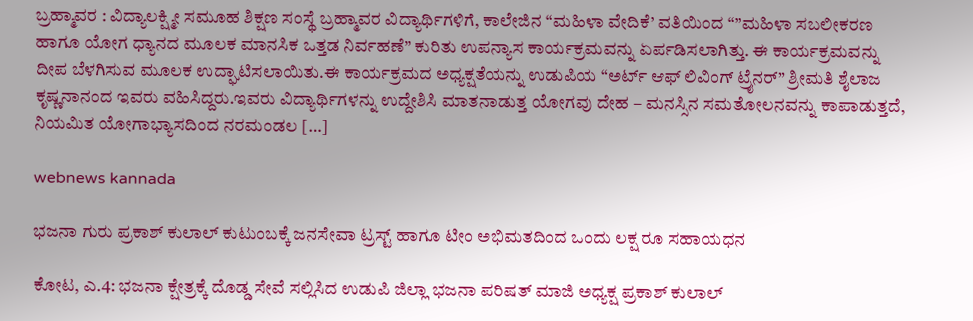ಬ್ರಹ್ಮಾವರ : ವಿದ್ಯಾಲಕ್ಷ್ಮೀ ಸಮೂಹ ಶಿಕ್ಷಣ ಸಂಸ್ಥೆ ಬ್ರಹ್ಮಾವರ ವಿದ್ಯಾರ್ಥಿಗಳಿಗೆ, ಕಾಲೇಜಿನ “ಮಹಿಳಾ ವೇದಿಕೆ’ ವತಿಯಿಂದ “”ಮಹಿಳಾ ಸಬಲೀಕರಣ ಹಾಗೂ ಯೋಗ ಧ್ಯಾನದ ಮೂಲಕ ಮಾನಸಿಕ ಒತ್ತಡ ನಿರ್ವಹಣೆ” ಕುರಿತು ಉಪನ್ಯಾಸ ಕಾರ್ಯಕ್ರಮವನ್ನು ಏರ್ಪಡಿಸಲಾಗಿತ್ತು. ಈ ಕಾರ್ಯಕ್ರಮವನ್ನು ದೀಪ ಬೆಳಗಿಸುವ ಮೂಲಕ ಉದ್ಘಾಟಿಸಲಾಯಿತು.ಈ ಕಾರ್ಯಕ್ರಮದ ಅಧ್ಯಕ್ಷತೆಯನ್ನು ಉಡುಪಿಯ “ಅರ್ಟ್ ಆಫ್ ಲಿವಿಂಗ್ ಟ್ರೈನರ್” ಶ್ರೀಮತಿ ಶೈಲಾಜ ಕೃಷ್ಣನಾನಂದ ಇವರು ವಹಿಸಿದ್ದರು.ಇವರು ವಿದ್ಯಾರ್ಥಿಗಳನ್ನು ಉದ್ದೇಶಿಸಿ ಮಾತನಾಡುತ್ತ ಯೋಗವು ದೇಹ – ಮನಸ್ಸಿನ ಸಮತೋಲನವನ್ನು ಕಾಪಾಡುತ್ತದೆ, ನಿಯಮಿತ ಯೋಗಾಭ್ಯಾಸದಿಂದ ನರಮಂಡಲ […]

webnews kannada

ಭಜನಾ ಗುರು ಪ್ರಕಾಶ್ ಕುಲಾಲ್ ಕುಟುಂಬಕ್ಕೆ ಜನಸೇವಾ ಟ್ರಸ್ಟ್ ಹಾಗೂ ಟೀಂ ಅಭಿಮತದಿಂದ ಒಂದು ಲಕ್ಷ ರೂ ಸಹಾಯಧನ

ಕೋಟ, ಎ.4: ಭಜನಾ ಕ್ಷೇತ್ರಕ್ಕೆ ದೊಡ್ಡ ಸೇವೆ ಸಲ್ಲಿಸಿದ ಉಡುಪಿ ಜಿಲ್ಲಾ ಭಜನಾ ಪರಿಷತ್ ಮಾಜಿ ಅಧ್ಯಕ್ಷ ಪ್ರಕಾಶ್ ಕುಲಾಲ್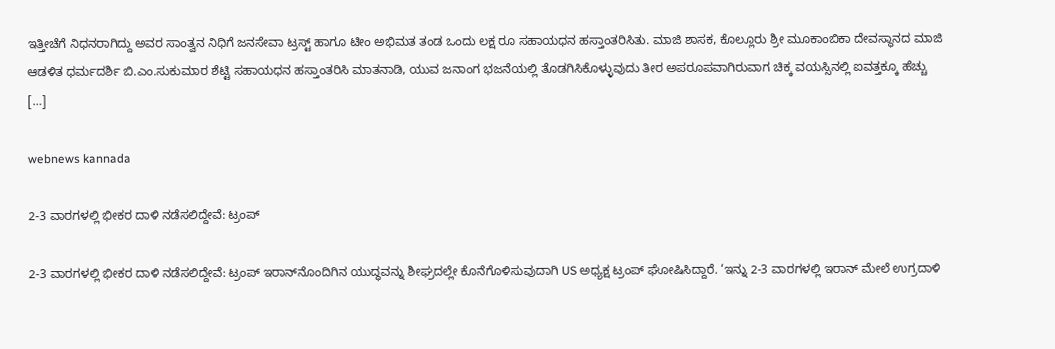ಇತ್ತೀಚೆಗೆ ನಿಧನರಾಗಿದ್ದು ಅವರ ಸಾಂತ್ವನ ನಿಧಿಗೆ ಜನಸೇವಾ ಟ್ರಸ್ಟ್ ಹಾಗೂ ಟೀಂ ಅಭಿಮತ ತಂಡ ಒಂದು ಲಕ್ಷ ರೂ ಸಹಾಯಧನ ಹಸ್ತಾಂತರಿಸಿತು. ಮಾಜಿ ಶಾಸಕ, ಕೊಲ್ಲೂರು ಶ್ರೀ ಮೂಕಾಂಬಿಕಾ ದೇವಸ್ಥಾನದ ಮಾಜಿ ಆಡಳಿತ ಧರ್ಮದರ್ಶಿ ಬಿ.ಎಂ.ಸುಕುಮಾರ ಶೆಟ್ಟಿ ಸಹಾಯಧನ ಹಸ್ತಾಂತರಿಸಿ ಮಾತನಾಡಿ, ಯುವ ಜನಾಂಗ ಭಜನೆಯಲ್ಲಿ ತೊಡಗಿಸಿಕೊಳ್ಳುವುದು ತೀರ ಅಪರೂಪವಾಗಿರುವಾಗ ಚಿಕ್ಕ ವಯಸ್ಸಿನಲ್ಲಿ ಐವತ್ತಕ್ಕೂ ಹೆಚ್ಚು […]

webnews kannada

2-3 ವಾರಗಳಲ್ಲಿ ಭೀಕರ ದಾಳಿ ನಡೆಸಲಿದ್ದೇವೆ: ಟ್ರಂಪ್

2-3 ವಾರಗಳಲ್ಲಿ ಭೀಕರ ದಾಳಿ ನಡೆಸಲಿದ್ದೇವೆ: ಟ್ರಂಪ್ ಇರಾನ್‌ನೊಂದಿಗಿನ ಯುದ್ಧವನ್ನು ಶೀಘ್ರದಲ್ಲೇ ಕೊನೆಗೊಳಿಸುವುದಾಗಿ US ಅಧ್ಯಕ್ಷ ಟ್ರಂಪ್ ಘೋಷಿಸಿದ್ದಾರೆ. ‘ಇನ್ನು 2-3 ವಾರಗಳಲ್ಲಿ ಇರಾನ್ ಮೇಲೆ ಉಗ್ರದಾಳಿ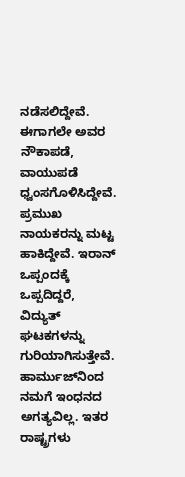ನಡೆಸಲಿದ್ದೇವೆ. ಈಗಾಗಲೇ ಅವರ ನೌಕಾಪಡೆ, ವಾಯುಪಡೆ ಧ್ವಂಸಗೊಳಿಸಿದ್ದೇವೆ. ಪ್ರಮುಖ ನಾಯಕರನ್ನು ಮಟ್ಟ ಹಾಕಿದ್ದೇವೆ. ಇರಾನ್ ಒಪ್ಪಂದಕ್ಕೆ ಒಪ್ಪದಿದ್ದರೆ, ವಿದ್ಯುತ್ ಘಟಕಗಳನ್ನು ಗುರಿಯಾಗಿಸುತ್ತೇವೆ. ಹಾರ್ಮುಜ್‌ನಿಂದ ನಮಗೆ ಇಂಧನದ ಅಗತ್ಯವಿಲ್ಲ. ಇತರ ರಾಷ್ಟ್ರಗಳು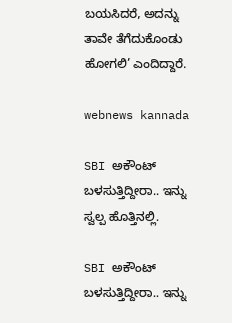ಬಯಸಿದರೆ, ಅದನ್ನು ತಾವೇ ತೆಗೆದುಕೊಂಡು ಹೋಗಲಿ’ ಎಂದಿದ್ದಾರೆ.

webnews kannada

SBI ಅಕೌಂಟ್ ಬಳಸುತ್ತಿದ್ದೀರಾ.. ಇನ್ನು ಸ್ವಲ್ಪ ಹೊತ್ತಿನಲ್ಲಿ.

SBI ಅಕೌಂಟ್ ಬಳಸುತ್ತಿದ್ದೀರಾ.. ಇನ್ನು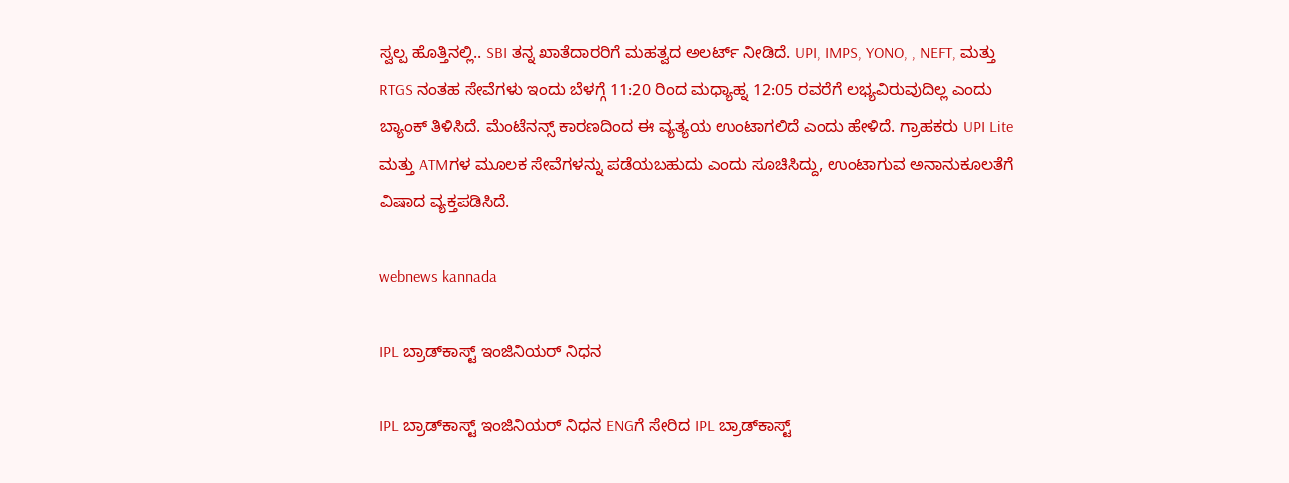ಸ್ವಲ್ಪ ಹೊತ್ತಿನಲ್ಲಿ.. SBI ತನ್ನ ಖಾತೆದಾರರಿಗೆ ಮಹತ್ವದ ಅಲರ್ಟ್ ನೀಡಿದೆ. UPI, IMPS, YONO, , NEFT, ಮತ್ತು RTGS ನಂತಹ ಸೇವೆಗಳು ಇಂದು ಬೆಳಗ್ಗೆ 11:20 ರಿಂದ ಮಧ್ಯಾಹ್ನ 12:05 ರವರೆಗೆ ಲಭ್ಯವಿರುವುದಿಲ್ಲ ಎಂದು ಬ್ಯಾಂಕ್‌ ತಿಳಿಸಿದೆ. ಮೆಂಟೆನನ್ಸ್ ಕಾರಣದಿಂದ ಈ ವ್ಯತ್ಯಯ ಉಂಟಾಗಲಿದೆ ಎಂದು ಹೇಳಿದೆ. ಗ್ರಾಹಕರು UPI Lite ಮತ್ತು ATMಗಳ ಮೂಲಕ ಸೇವೆಗಳನ್ನು ಪಡೆಯಬಹುದು ಎಂದು ಸೂಚಿಸಿದ್ದು, ಉಂಟಾಗುವ ಅನಾನುಕೂಲತೆಗೆ ವಿಷಾದ ವ್ಯಕ್ತಪಡಿಸಿದೆ.

webnews kannada

IPL ಬ್ರಾಡ್‌ಕಾಸ್ಟ್ ಇಂಜಿನಿಯರ್ ನಿಧನ

IPL ಬ್ರಾಡ್‌ಕಾಸ್ಟ್ ಇಂಜಿನಿಯರ್ ನಿಧನ ENGಗೆ ಸೇರಿದ IPL ಬ್ರಾಡ್‌ಕಾಸ್ಟ್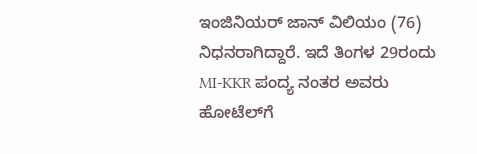ಇಂಜಿನಿಯರ್ ಜಾನ್ ವಿಲಿಯಂ (76) ನಿಧನರಾಗಿದ್ದಾರೆ. ಇದೆ ತಿಂಗಳ 29ರಂದು MI-KKR ಪಂದ್ಯ ನಂತರ ಅವರು ಹೋಟೆಲ್‌ಗೆ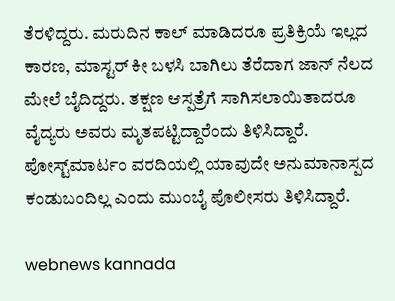ತೆರಳಿದ್ದರು. ಮರುದಿನ ಕಾಲ್ ಮಾಡಿದರೂ ಪ್ರತಿಕ್ರಿಯೆ ಇಲ್ಲದ ಕಾರಣ, ಮಾಸ್ಟರ್ ಕೀ ಬಳಸಿ ಬಾಗಿಲು ತೆರೆದಾಗ ಜಾನ್ ನೆಲದ ಮೇಲೆ ಬೈದಿದ್ದರು. ತಕ್ಷಣ ಆಸ್ಪತ್ರೆಗೆ ಸಾಗಿಸಲಾಯಿತಾದರೂ ವೈದ್ಯರು ಅವರು ಮೃತಪಟ್ಟಿದ್ದಾರೆಂದು ತಿಳಿಸಿದ್ದಾರೆ. ಪೋಸ್ಟ್‌ಮಾರ್ಟಂ ವರದಿಯಲ್ಲಿ ಯಾವುದೇ ಅನುಮಾನಾಸ್ಪದ ಕಂಡುಬಂದಿಲ್ಲ ಎಂದು ಮುಂಬೈ ಪೊಲೀಸರು ತಿಳಿಸಿದ್ದಾರೆ.

webnews kannada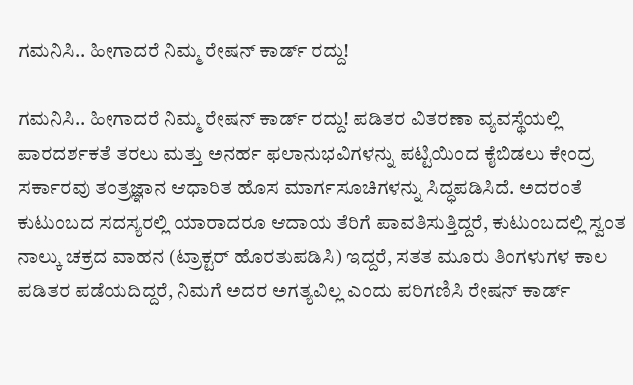ಗಮನಿಸಿ.. ಹೀಗಾದರೆ ನಿಮ್ಮ ರೇಷನ್ ಕಾರ್ಡ್ ರದ್ದು!

ಗಮನಿಸಿ.. ಹೀಗಾದರೆ ನಿಮ್ಮ ರೇಷನ್ ಕಾರ್ಡ್ ರದ್ದು! ಪಡಿತರ ವಿತರಣಾ ವ್ಯವಸ್ಥೆಯಲ್ಲಿ ಪಾರದರ್ಶಕತೆ ತರಲು ಮತ್ತು ಅನರ್ಹ ಫಲಾನುಭವಿಗಳನ್ನು ಪಟ್ಟಿಯಿಂದ ಕೈಬಿಡಲು ಕೇಂದ್ರ ಸರ್ಕಾರವು ತಂತ್ರಜ್ಞಾನ ಆಧಾರಿತ ಹೊಸ ಮಾರ್ಗಸೂಚಿಗಳನ್ನು ಸಿದ್ಧಪಡಿಸಿದೆ. ಅದರಂತೆ ಕುಟುಂಬದ ಸದಸ್ಯರಲ್ಲಿ ಯಾರಾದರೂ ಆದಾಯ ತೆರಿಗೆ ಪಾವತಿಸುತ್ತಿದ್ದರೆ, ಕುಟುಂಬದಲ್ಲಿ ಸ್ವಂತ ನಾಲ್ಕು ಚಕ್ರದ ವಾಹನ (ಟ್ರಾಕ್ಟರ್ ಹೊರತುಪಡಿಸಿ) ಇದ್ದರೆ, ಸತತ ಮೂರು ತಿಂಗಳುಗಳ ಕಾಲ ಪಡಿತರ ಪಡೆಯದಿದ್ದರೆ, ನಿಮಗೆ ಅದರ ಅಗತ್ಯವಿಲ್ಲ ಎಂದು ಪರಿಗಣಿಸಿ ರೇಷನ್‌ ಕಾರ್ಡ್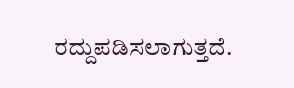ರದ್ದುಪಡಿಸಲಾಗುತ್ತದೆ.